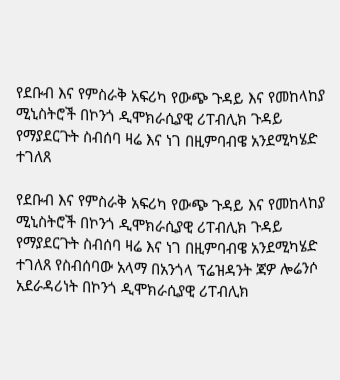የደቡብ እና የምስራቅ አፍሪካ የውጭ ጉዳይ እና የመከላከያ ሚኒስትሮች በኮንጎ ዲሞክራሲያዊ ሪፐብሊክ ጉዳይ የማያደርጉት ስብሰባ ዛሬ እና ነገ በዚምባብዌ አንደሚካሄድ ተገለጸ

የደቡብ እና የምስራቅ አፍሪካ የውጭ ጉዳይ እና የመከላከያ ሚኒስትሮች በኮንጎ ዲሞክራሲያዊ ሪፐብሊክ ጉዳይ የማያደርጉት ስብሰባ ዛሬ እና ነገ በዚምባብዌ አንደሚካሄድ ተገለጸ የስብሰባው አላማ በአንጎላ ፕሬዝዳንት ጃዎ ሎሬንሶ አደራዳሪነት በኮንጎ ዲሞክራሲያዊ ሪፐብሊክ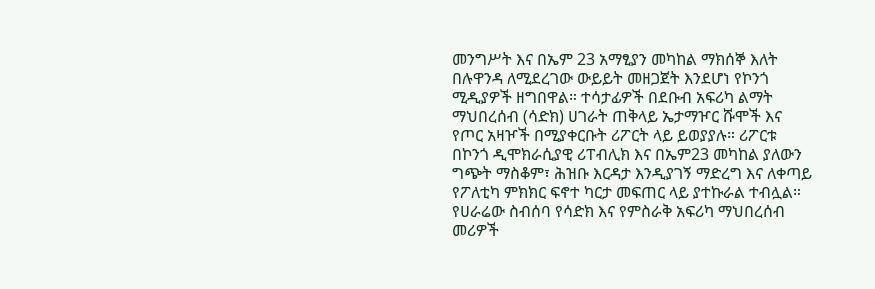መንግሥት እና በኤም 23 አማፂያን መካከል ማክሰኞ እለት በሉዋንዳ ለሚደረገው ውይይት መዘጋጀት እንደሆነ የኮንጎ ሚዲያዎች ዘግበዋል። ተሳታፊዎች በደቡብ አፍሪካ ልማት ማህበረሰብ (ሳድክ) ሀገራት ጠቅላይ ኤታማዦር ሹሞች እና የጦር አዛዦች በሚያቀርቡት ሪፖርት ላይ ይወያያሉ። ሪፖርቱ በኮንጎ ዲሞክራሲያዊ ሪፐብሊክ እና በኤም23 መካከል ያለውን ግጭት ማስቆም፣ ሕዝቡ እርዳታ እንዲያገኝ ማድረግ እና ለቀጣይ የፖለቲካ ምክክር ፍኖተ ካርታ መፍጠር ላይ ያተኩራል ተብሏል። የሀራሬው ስብሰባ የሳድክ እና የምስራቅ አፍሪካ ማህበረሰብ መሪዎች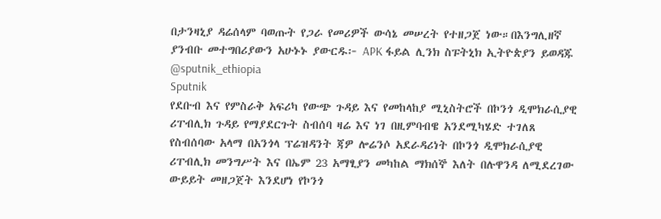በታንዛኒያ ዳሬሰላም ባወጡት የጋራ የመሪዎች ውሳኔ መሠረት የተዘጋጀ ነው።በእንግሊዘኛ ያንብቡ መተግበሪያውን አሁኑኑ ያውርዱ፦ APK ፋይል ሊንክ ስፑትኒክ ኢትዮጵያን ይወዳጁ @sputnik_ethiopia
Sputnik
የደቡብ እና የምስራቅ አፍሪካ የውጭ ጉዳይ እና የመከላከያ ሚኒስትሮች በኮንጎ ዲሞክራሲያዊ ሪፐብሊክ ጉዳይ የማያደርጉት ስብሰባ ዛሬ እና ነገ በዚምባብዌ አንደሚካሄድ ተገለጸ የስብሰባው አላማ በአንጎላ ፕሬዝዳንት ጃዎ ሎሬንሶ አደራዳሪነት በኮንጎ ዲሞክራሲያዊ ሪፐብሊክ መንግሥት እና በኤም 23 አማፂያን መካከል ማክሰኞ እለት በሉዋንዳ ለሚደረገው ውይይት መዘጋጀት እንደሆነ የኮንጎ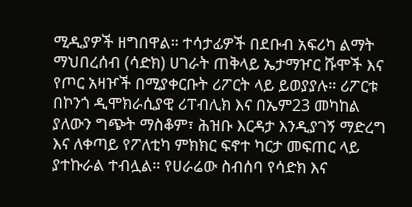ሚዲያዎች ዘግበዋል። ተሳታፊዎች በደቡብ አፍሪካ ልማት ማህበረሰብ (ሳድክ) ሀገራት ጠቅላይ ኤታማዦር ሹሞች እና የጦር አዛዦች በሚያቀርቡት ሪፖርት ላይ ይወያያሉ። ሪፖርቱ በኮንጎ ዲሞክራሲያዊ ሪፐብሊክ እና በኤም23 መካከል ያለውን ግጭት ማስቆም፣ ሕዝቡ እርዳታ እንዲያገኝ ማድረግ እና ለቀጣይ የፖለቲካ ምክክር ፍኖተ ካርታ መፍጠር ላይ ያተኩራል ተብሏል። የሀራሬው ስብሰባ የሳድክ እና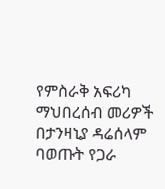የምስራቅ አፍሪካ ማህበረሰብ መሪዎች በታንዛኒያ ዳሬሰላም ባወጡት የጋራ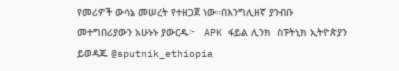የመሪዎች ውሳኔ መሠረት የተዘጋጀ ነው።በእንግሊዘኛ ያንብቡ መተግበሪያውን አሁኑኑ ያውርዱ፦   APK ፋይል ሊንክ  ስፑትኒክ ኢትዮጵያን ይወዳጁ @sputnik_ethiopia